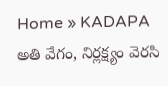Home » KADAPA
అతి వేగం, నిర్లక్ష్యం వెరసి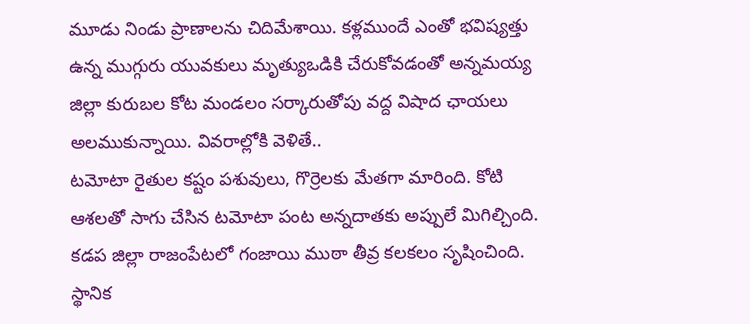మూడు నిండు ప్రాణాలను చిదిమేశాయి. కళ్లముందే ఎంతో భవిష్యత్తు ఉన్న ముగ్గురు యువకులు మృత్యుఒడికి చేరుకోవడంతో అన్నమయ్య జిల్లా కురుబల కోట మండలం సర్కారుతోపు వద్ద విషాద ఛాయలు అలముకున్నాయి. వివరాల్లోకి వెళితే..
టమోటా రైతుల కష్టం పశువులు, గొర్రెలకు మేతగా మారింది. కోటి ఆశలతో సాగు చేసిన టమోటా పంట అన్నదాతకు అప్పులే మిగిల్చింది.
కడప జిల్లా రాజంపేటలో గంజాయి ముఠా తీవ్ర కలకలం సృషించింది. స్థానిక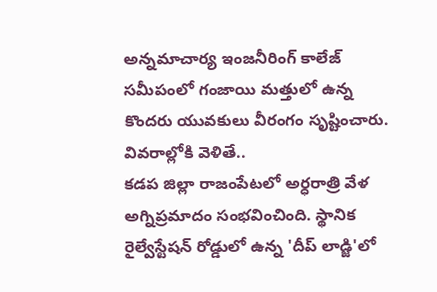అన్నమాచార్య ఇంజనీరింగ్ కాలేజ్ సమీపంలో గంజాయి మత్తులో ఉన్న కొందరు యువకులు వీరంగం సృష్టించారు. వివరాల్లోకి వెళితే..
కడప జిల్లా రాజంపేటలో అర్ధరాత్రి వేళ అగ్నిప్రమాదం సంభవించింది. స్థానిక రైల్వేస్టేషన్ రోడ్డులో ఉన్న 'దీప్ లాడ్జి'లో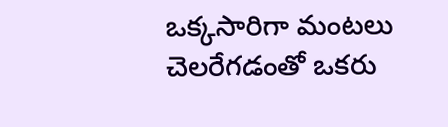ఒక్కసారిగా మంటలు చెలరేగడంతో ఒకరు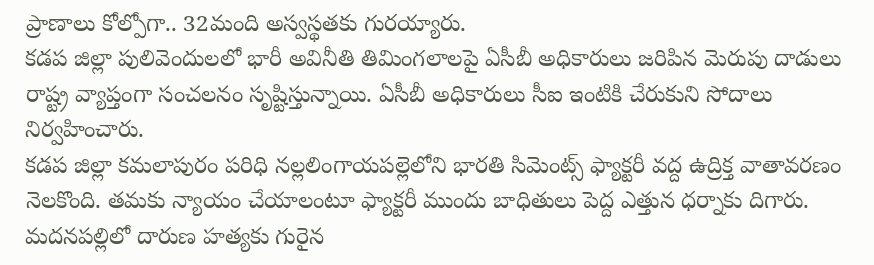ప్రాణాలు కోల్పోగా.. 32మంది అస్వస్థతకు గురయ్యారు.
కడప జిల్లా పులివెందులలో భారీ అవినీతి తిమింగలాలపై ఏసీబీ అధికారులు జరిపిన మెరుపు దాడులు రాష్ట్ర వ్యాప్తంగా సంచలనం సృష్టిస్తున్నాయి. ఏసీబీ అధికారులు సీఐ ఇంటికి చేరుకుని సోదాలు నిర్వహించారు.
కడప జిల్లా కమలాపురం పరిధి నల్లలింగాయపల్లెలోని భారతి సిమెంట్స్ ఫ్యాక్టరీ వద్ద ఉద్రిక్త వాతావరణం నెలకొంది. తమకు న్యాయం చేయాలంటూ ఫ్యాక్టరీ ముందు బాధితులు పెద్ద ఎత్తున ధర్నాకు దిగారు.
మదనపల్లిలో దారుణ హత్యకు గురైన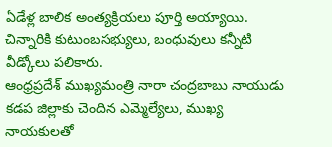ఏడేళ్ల బాలిక అంత్యక్రియలు పూర్తి అయ్యాయి. చిన్నారికి కుటుంబసభ్యులు, బంధువులు కన్నీటి వీడ్కోలు పలికారు.
ఆంధ్రప్రదేశ్ ముఖ్యమంత్రి నారా చంద్రబాబు నాయుడు కడప జిల్లాకు చెందిన ఎమ్మెల్యేలు, ముఖ్య నాయకులతో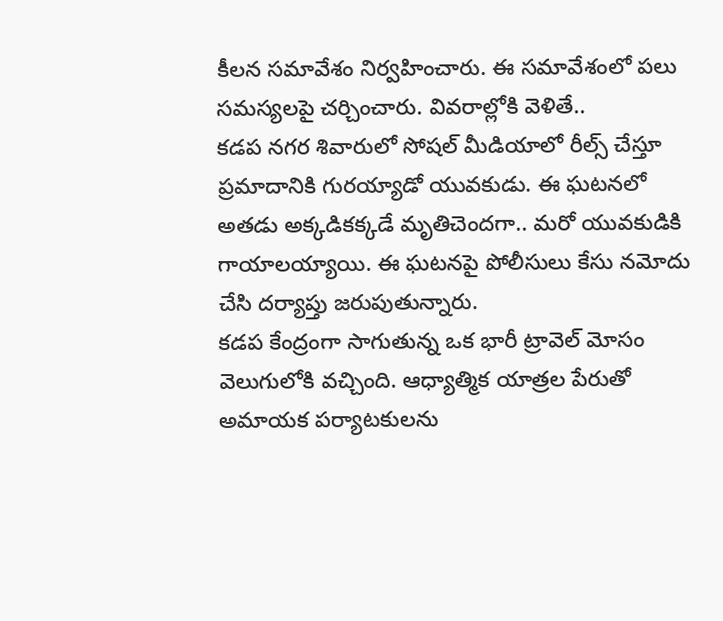కీలన సమావేశం నిర్వహించారు. ఈ సమావేశంలో పలు సమస్యలపై చర్చించారు. వివరాల్లోకి వెళితే..
కడప నగర శివారులో సోషల్ మీడియాలో రీల్స్ చేస్తూ ప్రమాదానికి గురయ్యాడో యువకుడు. ఈ ఘటనలో అతడు అక్కడికక్కడే మృతిచెందగా.. మరో యువకుడికి గాయాలయ్యాయి. ఈ ఘటనపై పోలీసులు కేసు నమోదు చేసి దర్యాప్తు జరుపుతున్నారు.
కడప కేంద్రంగా సాగుతున్న ఒక భారీ ట్రావెల్ మోసం వెలుగులోకి వచ్చింది. ఆధ్యాత్మిక యాత్రల పేరుతో అమాయక పర్యాటకులను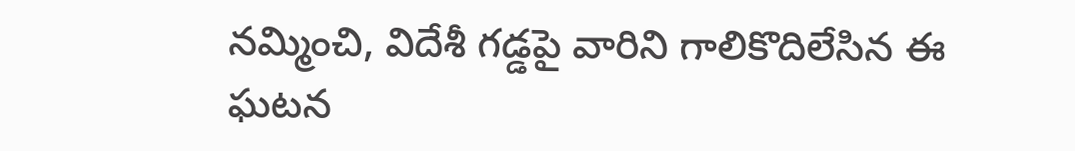నమ్మించి, విదేశీ గడ్డపై వారిని గాలికొదిలేసిన ఈ ఘటన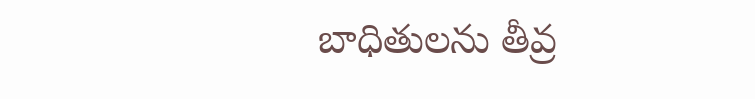బాధితులను తీవ్ర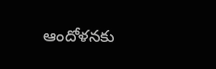ఆందోళనకు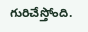గురిచేస్తోంది.